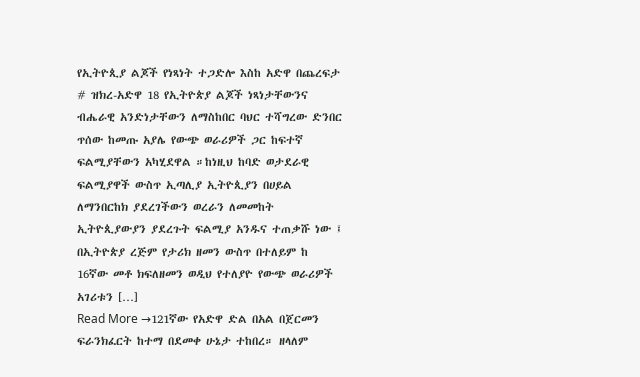የኢትዮጲያ ልጆች የነጻነት ተጋድሎ እስከ አድዋ በጨረፍታ
# ዝክረ-አድዋ 18 የኢትዮጵያ ልጆች ነጻነታቸውንና ብሔራዊ አንድነታቸውን ለማስከበር ባህር ተሻግረው ድንበር ጥሰው ከመጡ አያሌ የውጭ ወራሪዎች ጋር ከፍተኛ ፍልሚያቸውን አካሂደዋል ።ከነዚህ ከባድ ወታደራዊ ፍልሚያዋች ውስጥ ኢጣሊያ ኢትዮጲያን በሀይል ለማንበርከክ ያደረገችውን ወረራን ለመመከት ኢትዮጲያውያን ያደረጉት ፍልሚያ አንዱና ተጠቃሹ ነው ፤ በኢትዮጵያ ረጅም የታሪክ ዘመን ውስጥ በተለይም ከ 16ኛው መቶ ክፍለዘመን ወዲህ የተለያዮ የውጭ ወራሪዎች አገሪቱን […]
Read More →121ኛው የአድዋ ድል በአል በጀርመን ፍራንክፈርት ከተማ በደመቀ ሁኔታ ተከበረ። ዘላለም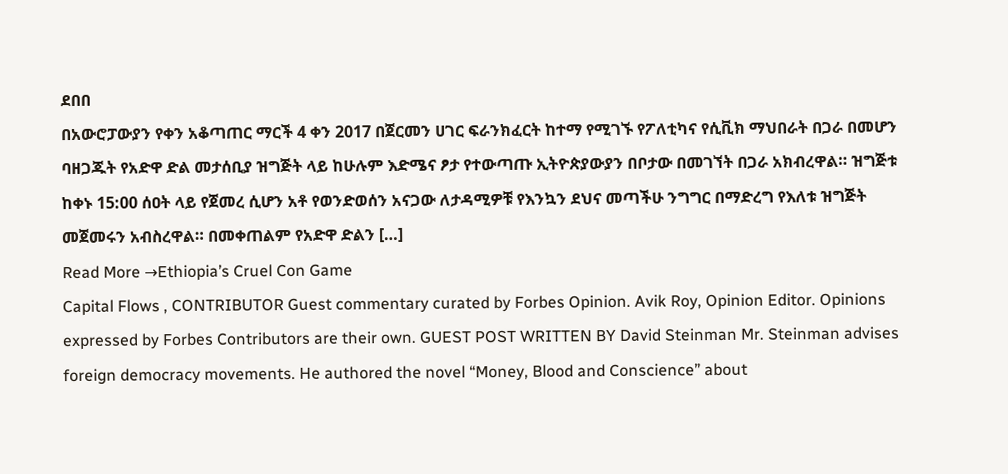ደበበ
በአውሮፓውያን የቀን አቆጣጠር ማርች 4 ቀን 2017 በጀርመን ሀገር ፍራንክፈርት ከተማ የሚገኙ የፖለቲካና የሲቪክ ማህበራት በጋራ በመሆን ባዘጋጁት የአድዋ ድል መታሰቢያ ዝግጅት ላይ ከሁሉም እድሜና ፆታ የተውጣጡ ኢትዮጵያውያን በቦታው በመገኘት በጋራ አክብረዋል። ዝግጅቱ ከቀኑ 15:00 ሰዐት ላይ የጀመረ ሲሆን አቶ የወንድወሰን አናጋው ለታዳሚዎቹ የእንኳን ደህና መጣችሁ ንግግር በማድረግ የእለቱ ዝግጅት መጀመሩን አብስረዋል። በመቀጠልም የአድዋ ድልን […]
Read More →Ethiopia’s Cruel Con Game
Capital Flows , CONTRIBUTOR Guest commentary curated by Forbes Opinion. Avik Roy, Opinion Editor. Opinions expressed by Forbes Contributors are their own. GUEST POST WRITTEN BY David Steinman Mr. Steinman advises foreign democracy movements. He authored the novel “Money, Blood and Conscience” about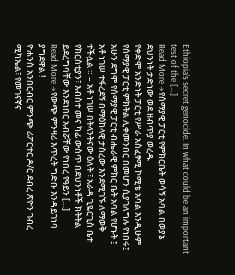Ethiopia’s secret genocide. In what could be an important test of the […]
Read More →የሰማያዊ ፓርቲ የምክርቤት ወሳኝ አባል በወያኔ ደህንነት ታድነው ወደ ዘብጥያ ወረዱ
የቀድሞ አንድነት ፓርቲ የሥራ አስፈፃሚ ኮሚቴ አባል እንዲሁም የሰማያዊ ፓርቲ ምክትል ሊቀመንበር በመሆን ሲያገለግሉ የነበሩ፤ አሁን ደግሞ የሰማያዊ ፓርቲ ብሔራዊ ምክር ቤት አባል የሆኑት ፤ አቶ ነገሠ ተፋረደኝ በማዕከላዊ ታስረው እንደሚገኙ ለማወቅ ተችሏል ። – አቶ ነገሠ በትላንትናው ዕለት ፣ አራዳ ጊዬርጊስ ቤተ የክርስቲያን፣ እብስተ መና ካፊ ውስጥ በደህንነቶች ክትትል ይደረግባቸው እንደነበር አብሯቸው የነበረ የዓይን […]
Read More →የውጭ ምንዛሪ እጥረት ግድቡ እንዳይገነባ ያግደዋል !
ዮሐንስ አንበርብር ምንጭ ሪፖርተር ዶ/ር ደብረ ጽዮን ገብረ ሚካኤል፣ የመገናኛና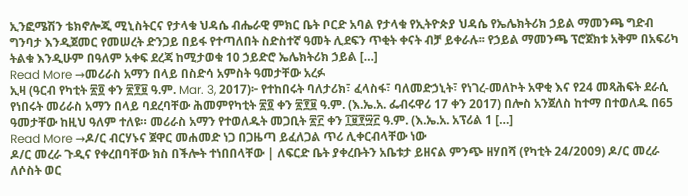ኢንፎሜሽን ቴክኖሎጂ ሚኒስትርና የታላቁ ህዳሴ ብሔራዊ ምክር ቤት ቦርድ አባል የታላቁ የኢትዮጵያ ህዳሴ የኤሌክትሪክ ኃይል ማመንጫ ግድብ ግንባታ እንዲጀመር የመሠረት ድንጋይ በይፋ የተጣለበት ስድስተኛ ዓመት ሊደፍን ጥቂት ቀናት ብቻ ይቀራሉ፡፡ የኃይል ማመንጫ ፕሮጀክቱ አቅም በአፍሪካ ትልቁ እንዲሁም በዓለም አቀፍ ደረጃ ከሚታወቁ 10 ኃይድሮ ኤሌክትሪክ ኃይል […]
Read More →መሪራስ አማን በላይ በስድሳ አምስት ዓመታቸው አረፉ
ኢዛ (ዓርብ የካቲት ፳፬ ቀን ፳፻፱ ዓ.ም. Mar. 3, 2017)፦ የተከበሩት ባለታሪክ፣ ፈላስፋ፣ ባለመድኃኒት፣ የነገረ-መለኮት አዋቂ እና የ24 መጻሕፍት ደራሲ የነበሩት መሪራስ አማን በላይ ባደረባቸው ሕመምየካቲት ፳፬ ቀን ፳፻፱ ዓ.ም. (እ.ኤ.አ. ፌብሩዋሪ 17 ቀን 2017) በሎስ አንጀለስ ከተማ በተወለዱ በ65 ዓመታቸው ከዚህ ዓለም ተለዩ። መሪራስ አማን የተወለዱት መጋቢት ፳፫ ቀን ፲፱፻፵፫ ዓ.ም. (እ.ኤ.አ. አፕሪል 1 […]
Read More →ዶ/ር ብርሃኑና ጀዋር መሐመድ ነጋ በጋዜጣ ይፈለጋል ጥሪ ሊቀርብላቸው ነው
ዶ/ር መረራ ጉዲና የቀረበባቸው ክስ በችሎት ተነበበላቸው | ለፍርድ ቤት ያቀረቡትን አቤቱታ ይዘናል ምንጭ ዘሃበሻ (የካቲት 24/2009) ዶ/ር መረራ ለሶስት ወር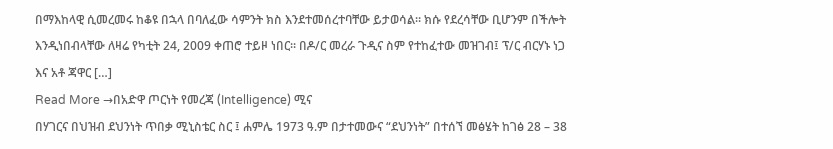በማእከላዊ ሲመረመሩ ከቆዩ በኋላ በባለፈው ሳምንት ክስ እንደተመሰረተባቸው ይታወሳል። ክሱ የደረሳቸው ቢሆንም በችሎት እንዲነበብላቸው ለዛሬ የካቲት 24, 2009 ቀጠሮ ተይዞ ነበር። በዶ/ር መረራ ጉዲና ስም የተከፈተው መዝገብ፤ ፕ/ር ብርሃኑ ነጋ እና አቶ ጃዋር […]
Read More →በአድዋ ጦርነት የመረጃ (Intelligence) ሚና
በሃገርና በህዝብ ደህንነት ጥበቃ ሚኒስቴር ስር ፤ ሐምሌ 1973 ዓ.ም በታተመውና “ደህንነት” በተሰኘ መፅሄት ከገፅ 28 – 38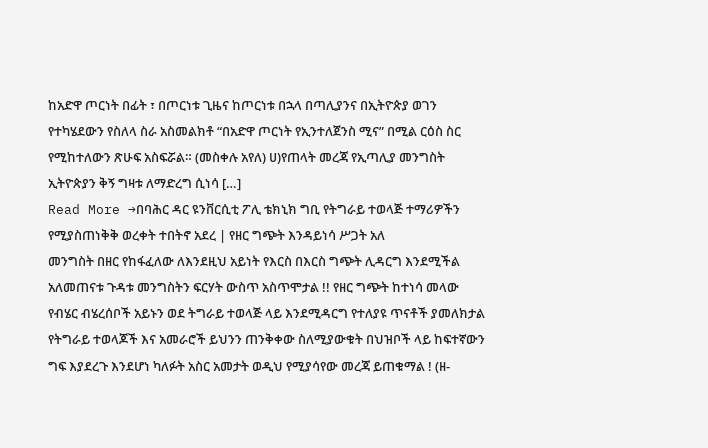ከአድዋ ጦርነት በፊት ፣ በጦርነቱ ጊዜና ከጦርነቱ በኋላ በጣሊያንና በኢትዮጵያ ወገን የተካሄደውን የስለላ ስራ አስመልክቶ “በአድዋ ጦርነት የኢንተለጀንስ ሚና” በሚል ርዕስ ስር የሚከተለውን ጽሁፍ አስፍሯል። (መስቀሉ አየለ) ሀ)የጠላት መረጃ የኢጣሊያ መንግስት ኢትዮጵያን ቅኝ ግዛቱ ለማድረግ ሲነሳ […]
Read More →በባሕር ዳር ዩንቨርሲቲ ፖሊ ቴክኒክ ግቢ የትግራይ ተወላጅ ተማሪዎችን የሚያስጠነቅቅ ወረቀት ተበትኖ አደረ | የዘር ግጭት እንዳይነሳ ሥጋት አለ
መንግስት በዘር የከፋፈለው ለእንደዚህ አይነት የእርስ በእርስ ግጭት ሊዳርግ እንደሚችል አለመጠናቱ ጉዳቱ መንግስትን ፍርሃት ውስጥ አስጥሞታል !! የዘር ግጭት ከተነሳ መላው የብሄር ብሄረሰቦች አይኑን ወደ ትግራይ ተወላጅ ላይ እንደሚዳርግ የተለያዩ ጥናቶች ያመለክታል የትግራይ ተወላጆች እና አመራሮች ይህንን ጠንቅቀው ስለሚያውቁት በህዝቦች ላይ ከፍተኛውን ግፍ እያደረጉ እንደሆነ ካለፉት አስር አመታት ወዲህ የሚያሳየው መረጃ ይጠቁማል ! (ዘ-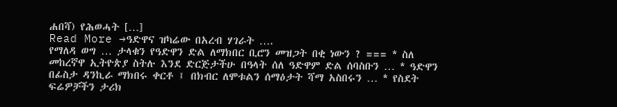ሐበሻ) የሕወሓት […]
Read More →ዓድዋና ዝካሬው በአረብ ሃገራት ….
የማለዳ ወግ … ታላቁን የዓድዋን ድል ለማክበር ቢሮን መዝጋት በቂ ነውን ? === * ስለ መከረኛዋ ኢትዮጵያ ስትሉ እንደ ድርጅታችሁ በዓላት ሰለ ዓድዋም ድል ሰባስቡን … * ዓድዋን በፊስታ ዳንኪራ ማክበሩ ቀርቶ ፤ በክብር ለሞቱልን ሰማዕታት ሻማ አስበሩን … * የስደት ፍሬዎቻችን ታሪክ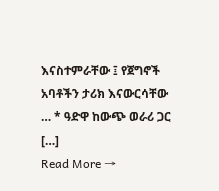እናስተምራቸው ፤ የጀግኖች አባቶችን ታሪክ እናውርሳቸው … * ዓድዋ ከውጭ ወራሪ ጋር […]
Read More →